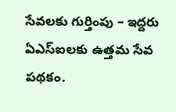సేవలకు గుర్తింపు – ఇద్దరు ఏఎస్ఐలకు ఉత్తమ సేవ పథకం.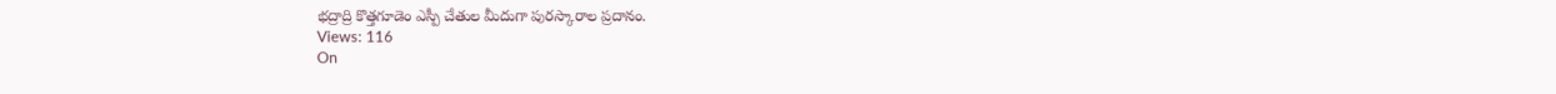భద్రాద్రి కొత్తగూడెం ఎస్పీ చేతుల మీదుగా పురస్కారాల ప్రదానం.
Views: 116
On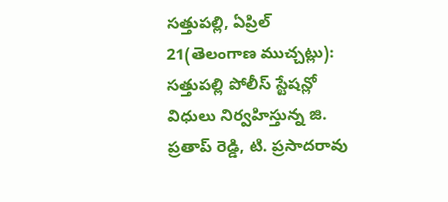సత్తుపల్లి, ఏప్రిల్ 21(తెలంగాణ ముచ్చట్లు):
సత్తుపల్లి పోలీస్ స్టేషన్లో విధులు నిర్వహిస్తున్న జి. ప్రతాప్ రెడ్డి, టి. ప్రసాదరావు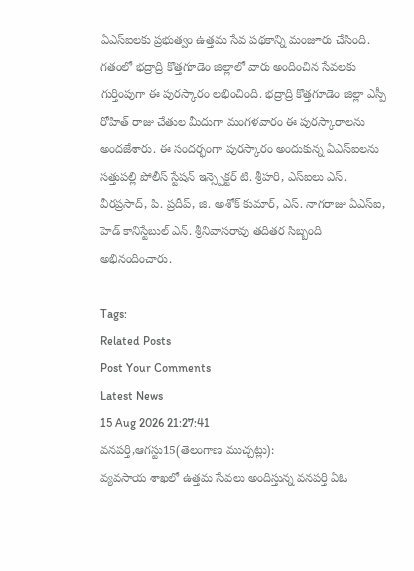ఏఎస్ఐలకు ప్రభుత్వం ఉత్తమ సేవ పథకాన్ని మంజూరు చేసింది. గతంలో భద్రాద్రి కొత్తగూడెం జిల్లాలో వారు అందించిన సేవలకు గుర్తింపుగా ఈ పురస్కారం లభించింది. భద్రాద్రి కొత్తగూడెం జిల్లా ఎస్పీ రోహిత్ రాజు చేతుల మీదుగా మంగళవారం ఈ పురస్కారాలను అందజేశారు. ఈ సందర్భంగా పురస్కారం అందుకున్న ఏఎస్ఐలను సత్తుపల్లి పోలీస్ స్టేషన్ ఇన్స్పెక్టర్ టి. శ్రీహరి, ఎస్ఐలు ఎస్. వీరప్రసాద్, పి. ప్రదీప్, జి. అశోక్ కుమార్, ఎస్. నాగరాజు ఏఎస్ఐ, హెడ్ కానిస్టేబుల్ ఎన్. శ్రీనివాసరావు తదితర సిబ్బంది అభినందించారు.

Tags:
Related Posts
Post Your Comments
Latest News
15 Aug 2026 21:27:41
వనపర్తి,ఆగస్టు15(తెలంగాణ ముచ్చట్లు):
వ్యవసాయ శాఖలో ఉత్తమ సేవలు అందిస్తున్న వనపర్తి ఏఓ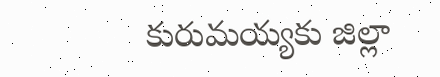కురుమయ్యకు జిల్లా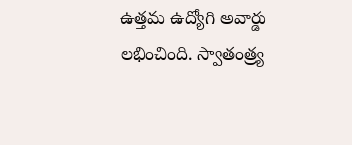ఉత్తమ ఉద్యోగి అవార్డు లభించింది. స్వాతంత్ర్య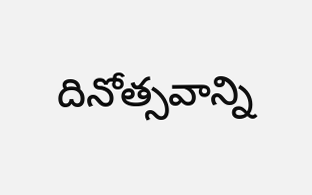దినోత్సవాన్ని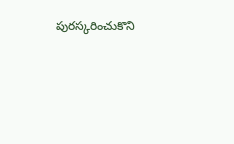పురస్కరించుకొని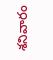శనివారం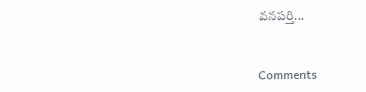వనపర్తి...


Comments